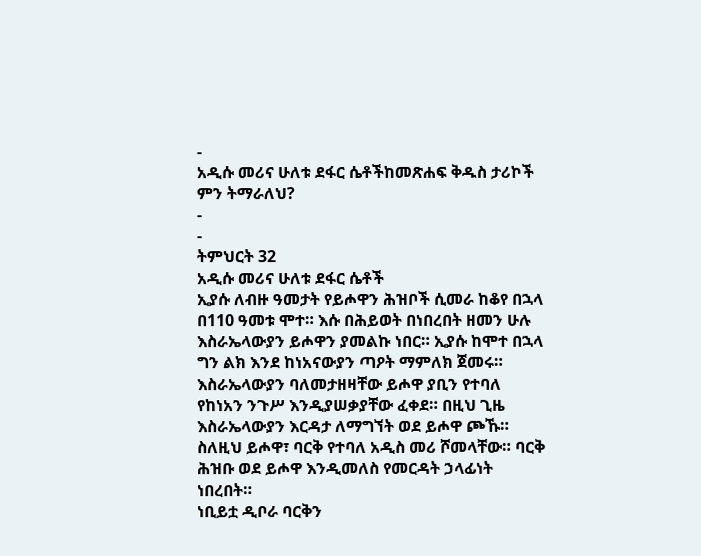-
አዲሱ መሪና ሁለቱ ደፋር ሴቶችከመጽሐፍ ቅዱስ ታሪኮች ምን ትማራለህ?
-
-
ትምህርት 32
አዲሱ መሪና ሁለቱ ደፋር ሴቶች
ኢያሱ ለብዙ ዓመታት የይሖዋን ሕዝቦች ሲመራ ከቆየ በኋላ በ110 ዓመቱ ሞተ። እሱ በሕይወት በነበረበት ዘመን ሁሉ እስራኤላውያን ይሖዋን ያመልኩ ነበር። ኢያሱ ከሞተ በኋላ ግን ልክ እንደ ከነአናውያን ጣዖት ማምለክ ጀመሩ። እስራኤላውያን ባለመታዘዛቸው ይሖዋ ያቢን የተባለ የከነአን ንጉሥ እንዲያሠቃያቸው ፈቀደ። በዚህ ጊዜ እስራኤላውያን እርዳታ ለማግኘት ወደ ይሖዋ ጮኹ። ስለዚህ ይሖዋ፣ ባርቅ የተባለ አዲስ መሪ ሾመላቸው። ባርቅ ሕዝቡ ወደ ይሖዋ እንዲመለስ የመርዳት ኃላፊነት ነበረበት።
ነቢይቷ ዲቦራ ባርቅን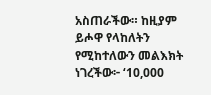አስጠራችው። ከዚያም ይሖዋ የላከለትን የሚከተለውን መልእክት ነገረችው፦ ‘10,000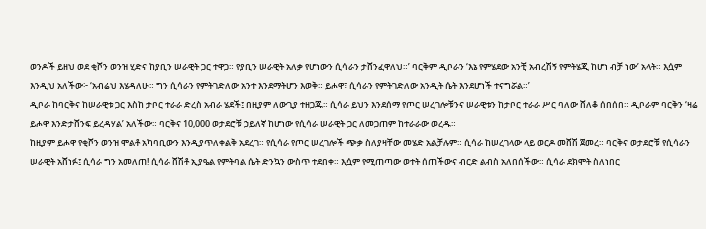ወንዶች ይዘህ ወደ ቂሾን ወንዝ ሂድና ከያቢን ሠራዊት ጋር ተዋጋ። የያቢን ሠራዊት አለቃ የሆነውን ሲሳራን ታሸንፈዋለህ።’ ባርቅም ዲቦራን ‘እኔ የምሄደው አንቺ አብረሽኝ የምትሄጂ ከሆነ ብቻ ነው’ አላት። እሷም እንዲህ አለችው፦ ‘አብሬህ እሄዳለሁ። ግን ሲሳራን የምትገድለው አንተ እንደማትሆን እወቅ። ይሖዋ፣ ሲሳራን የምትገድለው አንዲት ሴት እንደሆነች ተናግሯል።’
ዲቦራ ከባርቅና ከሠራዊቱ ጋር እስከ ታቦር ተራራ ድረስ አብራ ሄደች፤ በዚያም ለውጊያ ተዘጋጁ። ሲሳራ ይህን እንደሰማ የጦር ሠረገሎቹንና ሠራዊቱን ከታቦር ተራራ ሥር ባለው ሸለቆ ሰበሰበ። ዲቦራም ባርቅን ‘ዛሬ ይሖዋ እንድታሸንፍ ይረዳሃል’ አለችው። ባርቅና 10,000 ወታደሮቹ ኃይለኛ ከሆነው የሲሳራ ሠራዊት ጋር ለመጋጠም ከተራራው ወረዱ።
ከዚያም ይሖዋ የቂሾን ወንዝ ሞልቶ አካባቢውን እንዲያጥለቀልቅ አደረገ። የሲሳራ የጦር ሠረገሎች ጭቃ ስለያዛቸው መሄድ አልቻሉም። ሲሳራ ከሠረገላው ላይ ወርዶ መሸሽ ጀመረ። ባርቅና ወታደሮቹ የሲሳራን ሠራዊት አሸነፉ፤ ሲሳራ ግን አመለጠ! ሲሳራ ሸሽቶ ኢያዔል የምትባል ሴት ድንኳን ውስጥ ተደበቀ። እሷም የሚጠጣው ወተት ሰጠችውና ብርድ ልብስ አለበሰችው። ሲሳራ ደክሞት ስለነበር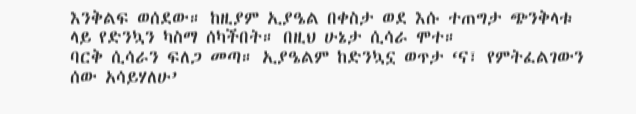እንቅልፍ ወሰደው። ከዚያም ኢያዔል በቀስታ ወደ እሱ ተጠግታ ጭንቅላቱ ላይ የድንኳን ካስማ ሰካችበት። በዚህ ሁኔታ ሲሳራ ሞተ።
ባርቅ ሲሳራን ፍለጋ መጣ። ኢያዔልም ከድንኳኗ ወጥታ ‘ና፣ የምትፈልገውን ሰው አሳይሃለሁ’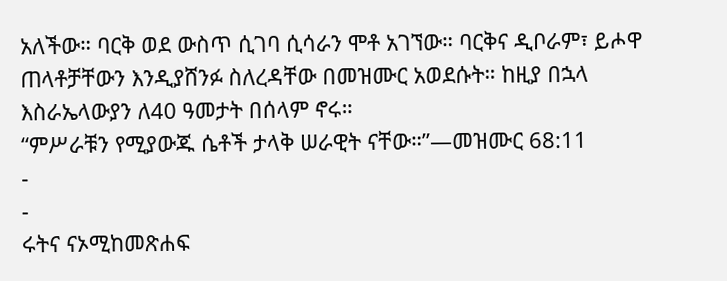አለችው። ባርቅ ወደ ውስጥ ሲገባ ሲሳራን ሞቶ አገኘው። ባርቅና ዲቦራም፣ ይሖዋ ጠላቶቻቸውን እንዲያሸንፉ ስለረዳቸው በመዝሙር አወደሱት። ከዚያ በኋላ እስራኤላውያን ለ40 ዓመታት በሰላም ኖሩ።
“ምሥራቹን የሚያውጁ ሴቶች ታላቅ ሠራዊት ናቸው።”—መዝሙር 68:11
-
-
ሩትና ናኦሚከመጽሐፍ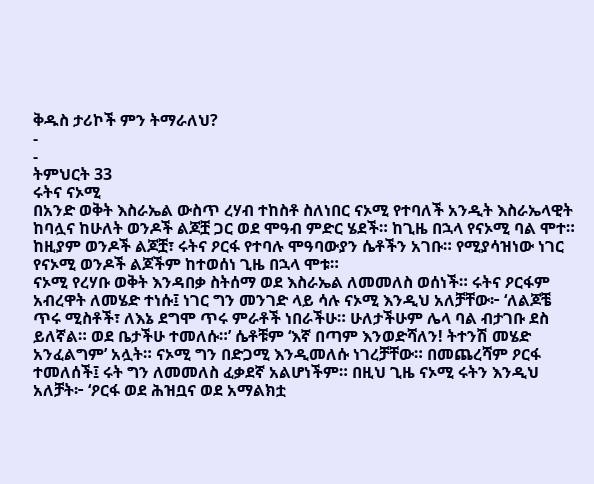ቅዱስ ታሪኮች ምን ትማራለህ?
-
-
ትምህርት 33
ሩትና ናኦሚ
በአንድ ወቅት እስራኤል ውስጥ ረሃብ ተከስቶ ስለነበር ናኦሚ የተባለች አንዲት እስራኤላዊት ከባሏና ከሁለት ወንዶች ልጆቿ ጋር ወደ ሞዓብ ምድር ሄደች። ከጊዜ በኋላ የናኦሚ ባል ሞተ። ከዚያም ወንዶች ልጆቿ፣ ሩትና ዖርፋ የተባሉ ሞዓባውያን ሴቶችን አገቡ። የሚያሳዝነው ነገር የናኦሚ ወንዶች ልጆችም ከተወሰነ ጊዜ በኋላ ሞቱ።
ናኦሚ የረሃቡ ወቅት እንዳበቃ ስትሰማ ወደ እስራኤል ለመመለስ ወሰነች። ሩትና ዖርፋም አብረዋት ለመሄድ ተነሱ፤ ነገር ግን መንገድ ላይ ሳሉ ናኦሚ እንዲህ አለቻቸው፦ ‘ለልጆቼ ጥሩ ሚስቶች፣ ለእኔ ደግሞ ጥሩ ምራቶች ነበራችሁ። ሁለታችሁም ሌላ ባል ብታገቡ ደስ ይለኛል። ወደ ቤታችሁ ተመለሱ።’ ሴቶቹም ‘እኛ በጣም እንወድሻለን! ትተንሽ መሄድ አንፈልግም’ አሏት። ናኦሚ ግን በድጋሚ እንዲመለሱ ነገረቻቸው። በመጨረሻም ዖርፋ ተመለሰች፤ ሩት ግን ለመመለስ ፈቃደኛ አልሆነችም። በዚህ ጊዜ ናኦሚ ሩትን እንዲህ አለቻት፦ ‘ዖርፋ ወደ ሕዝቧና ወደ አማልክቷ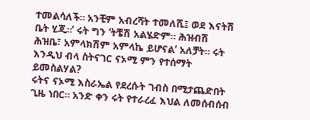ተመልሳለች። አንቺም አብረሻት ተመለሺ፤ ወደ እናትሽ ቤት ሂጂ።’ ሩት ግን ‘ትቼሽ አልሄድም። ሕዝብሽ ሕዝቤ፣ አምላክሽም አምላኬ ይሆናል’ አለቻት። ሩት እንዲህ ብላ ስትናገር ናኦሚ ምን የተሰማት ይመስልሃል?
ሩትና ናኦሚ እስራኤል የደረሱት ገብስ በሚታጨድበት ጊዜ ነበር። አንድ ቀን ሩት የተራረፈ እህል ለመሰብሰብ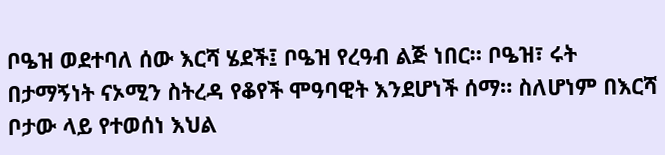ቦዔዝ ወደተባለ ሰው እርሻ ሄደች፤ ቦዔዝ የረዓብ ልጅ ነበር። ቦዔዝ፣ ሩት በታማኝነት ናኦሚን ስትረዳ የቆየች ሞዓባዊት እንደሆነች ሰማ። ስለሆነም በእርሻ ቦታው ላይ የተወሰነ እህል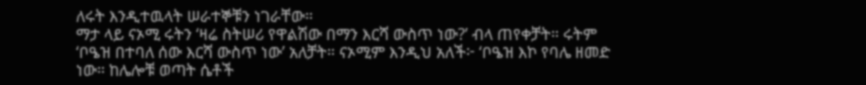ለሩት እንዲተዉላት ሠራተኞቹን ነገራቸው።
ማታ ላይ ናኦሚ ሩትን ‘ዛሬ ስትሠሪ የዋልሽው በማን እርሻ ውስጥ ነው?’ ብላ ጠየቀቻት። ሩትም ‘ቦዔዝ በተባለ ሰው እርሻ ውስጥ ነው’ አለቻት። ናኦሚም እንዲህ አለች፦ ‘ቦዔዝ እኮ የባሌ ዘመድ ነው። ከሌሎቹ ወጣት ሴቶች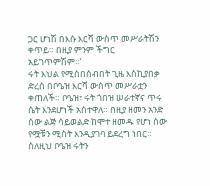ጋር ሆነሽ በእሱ እርሻ ውስጥ መሥራትሽን ቀጥይ። በዚያ ምንም ችግር አይገጥምሽም።’
ሩት እህል የሚሰበሰብበት ጊዜ እስኪያበቃ ድረስ በቦዔዝ እርሻ ውስጥ መሥራቷን ቀጠለች። ቦዔዝ፣ ሩት ጎበዝ ሠራተኛና ጥሩ ሴት እንደሆነች አስተዋለ። በዚያ ዘመን አንድ ሰው ልጅ ሳይወልድ ከሞተ ዘመዱ የሆነ ሰው የሟቹን ሚስት እንዲያገባ ይደረግ ነበር። ስለዚህ ቦዔዝ ሩትን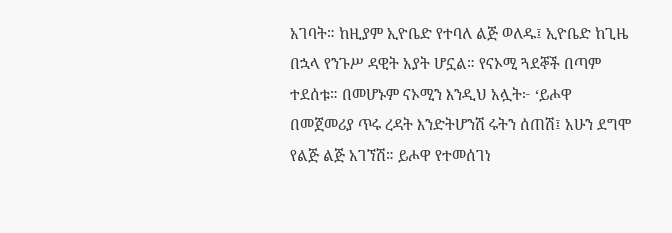አገባት። ከዚያም ኢዮቤድ የተባለ ልጅ ወለዱ፤ ኢዮቤድ ከጊዜ በኋላ የንጉሥ ዳዊት አያት ሆኗል። የናኦሚ ጓደኞች በጣም ተደሰቱ። በመሆኑም ናኦሚን እንዲህ አሏት፦ ‘ይሖዋ በመጀመሪያ ጥሩ ረዳት እንድትሆንሽ ሩትን ሰጠሽ፤ አሁን ደግሞ የልጅ ልጅ አገኘሽ። ይሖዋ የተመሰገነ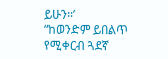ይሁን።’
“ከወንድም ይበልጥ የሚቀርብ ጓደኛ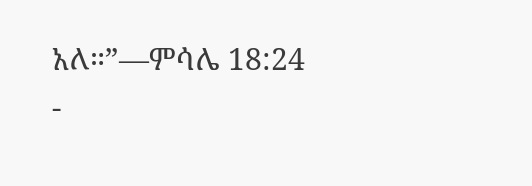አለ።”—ምሳሌ 18:24
-